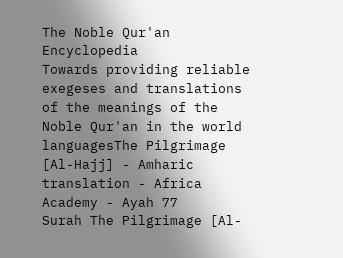The Noble Qur'an Encyclopedia
Towards providing reliable exegeses and translations of the meanings of the Noble Qur'an in the world languagesThe Pilgrimage [Al-Hajj] - Amharic translation - Africa Academy - Ayah 77
Surah The Pilgrimage [Al-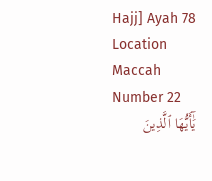Hajj] Ayah 78 Location Maccah Number 22
يَٰٓأَيُّهَا ٱلَّذِينَ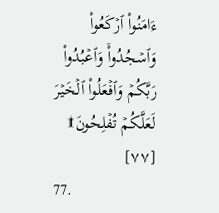ءَامَنُواْ ٱرۡكَعُواْ وَٱسۡجُدُواْۤ وَٱعۡبُدُواْ رَبَّكُمۡ وَٱفۡعَلُواْ ٱلۡخَيۡرَ لَعَلَّكُمۡ تُفۡلِحُونَ۩ [٧٧]
77.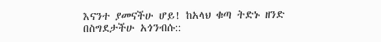እናንተ ያመናችሁ ሆይ! ከአላህ ቁጣ ትድኑ ዘንድ በስግደታችሁ አጎንብሱ::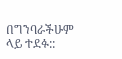በግንባራችሁም ላይ ተደፉ::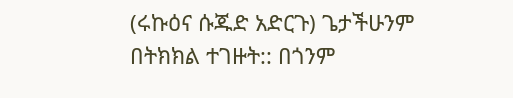(ሩኩዕና ሱጁድ አድርጉ) ጌታችሁንም በትክክል ተገዙት:: በጎንም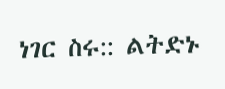ነገር ስሩ:: ልትድኑ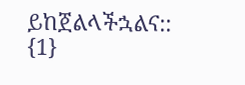ይከጀልላችኋልና:: {1}